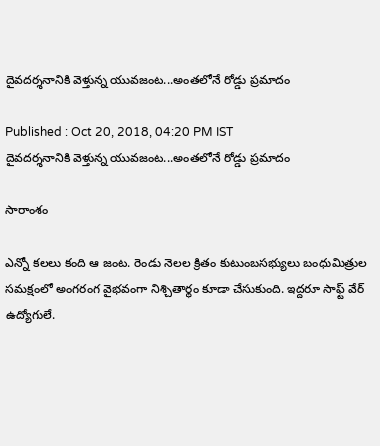దైవదర్శనానికి వెళ్తున్న యువజంట...అంతలోనే రోడ్డు ప్రమాదం

Published : Oct 20, 2018, 04:20 PM IST
దైవదర్శనానికి వెళ్తున్న యువజంట...అంతలోనే రోడ్డు ప్రమాదం

సారాంశం

ఎన్నో కలలు కంది ఆ జంట. రెండు నెలల క్రితం కుటుంబసభ్యులు బంధుమిత్రుల సమక్షంలో అంగరంగ వైభవంగా నిశ్చితార్థం కూడా చేసుకుంది. ఇద్దరూ సాఫ్ట్ వేర్ ఉద్యోగులే.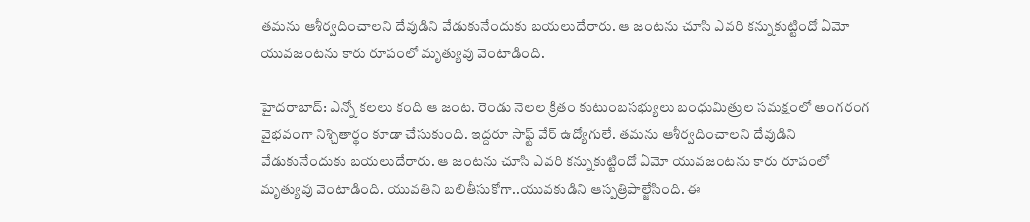తమను ఆశీర్వదించాలని దేవుడిని వేడుకునేందుకు బయలుదేరారు. ఆ జంటను చూసి ఎవరి కన్నుకుట్టిందో ఏమో యువజంటను కారు రూపంలో మృత్యువు వెంటాడింది.

హైదరాబాద్: ఎన్నో కలలు కంది ఆ జంట. రెండు నెలల క్రితం కుటుంబసభ్యులు బంధుమిత్రుల సమక్షంలో అంగరంగ వైభవంగా నిశ్చితార్థం కూడా చేసుకుంది. ఇద్దరూ సాఫ్ట్ వేర్ ఉద్యోగులే. తమను ఆశీర్వదించాలని దేవుడిని వేడుకునేందుకు బయలుదేరారు. ఆ జంటను చూసి ఎవరి కన్నుకుట్టిందో ఏమో యువజంటను కారు రూపంలో మృత్యువు వెంటాడింది. యువతిని బలితీసుకోగా..యువకుడిని ఆస్పత్రిపాల్జేసింది. ఈ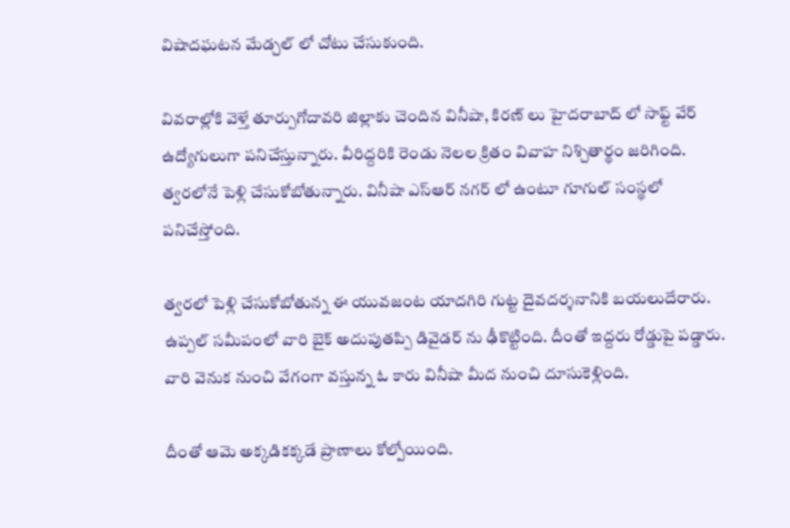విషాదఘటన మేడ్చల్ లో చోటు చేసుకుంది.

వివరాల్లోకి వెళ్తే తూర్పుగోదావరి జిల్లాకు చెందిన వినీషా, కిరణ్ లు హైదరాబాద్ లో సాఫ్ట్ వేర్ ఉద్యోగులుగా పనిచేస్తున్నారు. వీరిద్దరికి రెండు నెలల క్రితం వివాహ నిశ్చితార్థం జరిగింది. త్వరలోనే పెళ్లి చేసుకోబోతున్నారు. వినీషా ఎస్ఆర్ నగర్ లో ఉంటూ గూగుల్ సంస్థలో పనిచేస్తోంది.

త్వరలో పెళ్లి చేసుకోబోతున్న ఈ యువజంట యాదగిరి గుట్ట దైవదర్శనానికి బయలుదేరారు. ఉప్పల్ సమీపంలో వారి బైక్ అదుపుతప్పి డివైడర్ ను ఢీకొట్టింది. దీంతో ఇద్దరు రోడ్డుపై పడ్డారు. వారి వెనుక నుంచి వేగంగా వస్తున్న ఓ కారు వినీషా మీద నుంచి దూసుకెళ్లింది.

దీంతో ఆమె అక్కడికక్కడే ప్రాణాలు కోల్పోయింది.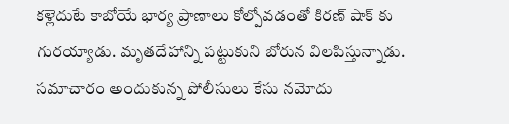కళ్లెదుటే కాబోయే భార్య ప్రాణాలు కోల్పోవడంతో కిరణ్ షాక్ కు గురయ్యాడు. మృతదేహాన్ని పట్టుకుని బోరున విలపిస్తున్నాడు. సమాచారం అందుకున్న పోలీసులు కేసు నమోదు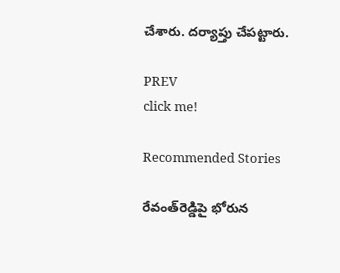చేశారు. దర్యాప్తు చేపట్టారు.

PREV
click me!

Recommended Stories

రేవంత్‌రెడ్డిపై భోరున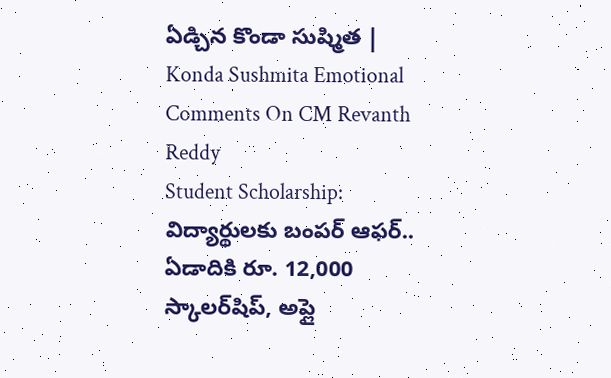ఏడ్చిన కొండా సుష్మిత | Konda Sushmita Emotional Comments On CM Revanth Reddy
Student Scholarship: విద్యార్థులకు బంపర్ ఆఫర్.. ఏడాదికి రూ. 12,000 స్కాలర్‌షిప్, అప్లై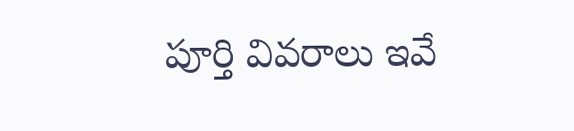పూర్తి వివరాలు ఇవే